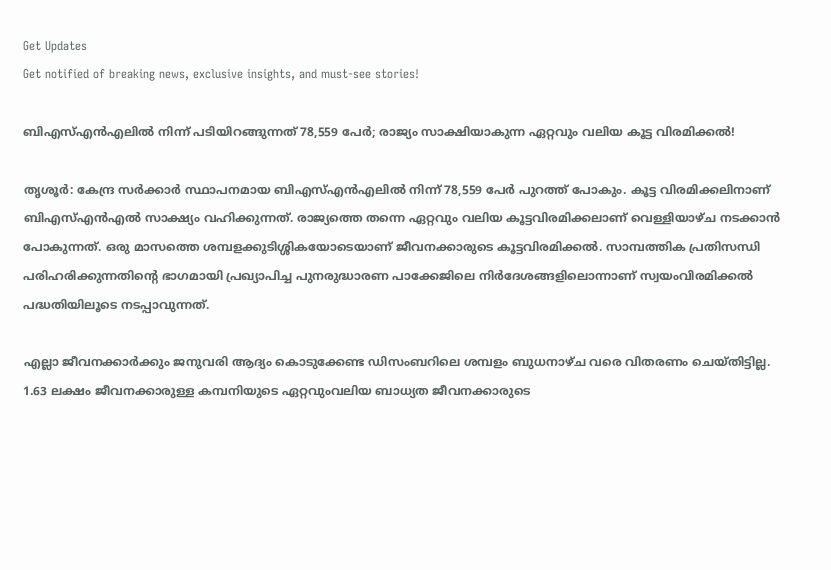Get Updates
Get notified of breaking news, exclusive insights, and must-see stories!

ബിഎസ്എൻഎലിൽ നിന്ന് പടിയിറങ്ങുന്നത് 78,559 പേർ; രാജ്യം സാക്ഷിയാകുന്ന ഏറ്റവും വലിയ കൂട്ട വിരമിക്കൽ!

തൃശൂർ: കേന്ദ്ര സർക്കാർ സ്ഥാപനമായ ബിഎസ്എൻഎലിൽ നിന്ന് 78,559 പേർ പുറത്ത് പോകും. കൂട്ട വിരമിക്കലിനാണ് ബിഎസ്എൻഎൽ സാക്ഷ്യം വഹിക്കുന്നത്. രാജ്യത്തെ തന്നെ ഏറ്റവും വലിയ കൂട്ടവിരമിക്കലാണ് വെള്ളിയാഴ്ച നടക്കാൻ പോകുന്നത്. ഒരു മാസത്തെ ശമ്പളക്കുടിശ്ശികയോടെയാണ് ജീവനക്കാരുടെ കൂട്ടവിരമിക്കൽ. സാമ്പത്തിക പ്രതിസന്ധി പരിഹരിക്കുന്നതിന്റെ ഭാഗമായി പ്രഖ്യാപിച്ച പുനരുദ്ധാരണ പാക്കേജിലെ നിർദേശങ്ങളിലൊന്നാണ് സ്വയംവിരമിക്കൽ പദ്ധതിയിലൂടെ നടപ്പാവുന്നത്.

എല്ലാ ജീവനക്കാർക്കും ജനുവരി ആദ്യം കൊടുക്കേണ്ട ഡിസംബറിലെ ശമ്പളം ബുധനാഴ്ച വരെ വിതരണം ചെയ്തിട്ടില്ല. 1.63 ലക്ഷം ജീവനക്കാരുള്ള കമ്പനിയുടെ ഏറ്റവുംവലിയ ബാധ്യത ജീവനക്കാരുടെ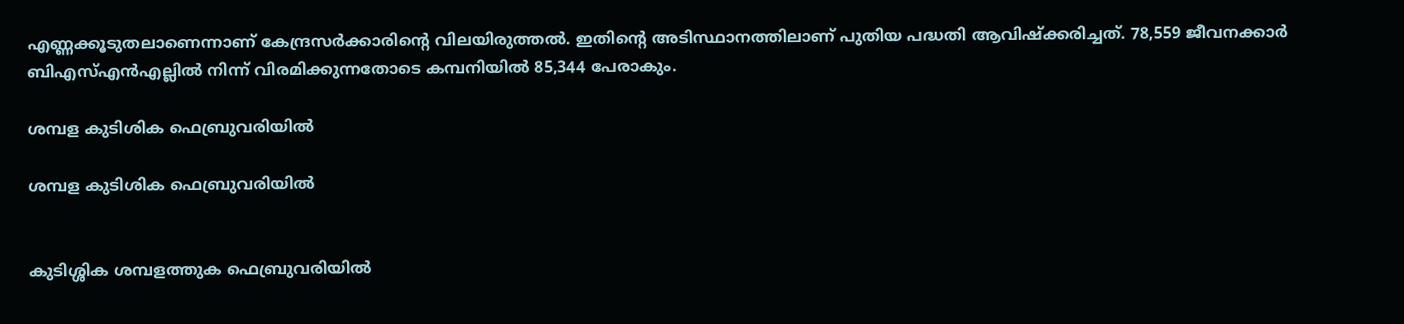എണ്ണക്കൂടുതലാണെന്നാണ് കേന്ദ്രസർക്കാരിന്റെ വിലയിരുത്തൽ. ഇതിന്റെ അടിസ്ഥാനത്തിലാണ് പുതിയ പദ്ധതി ആവിഷ്ക്കരിച്ചത്. 78,559 ജീവനക്കാർ‌ ബിഎസ്എൻഎല്ലിൽ നിന്ന് വിരമിക്കുന്നതോടെ കമ്പനിയിൽ 85,344 പേരാകും.

ശമ്പള കുടിശിക ഫെബ്രുവരിയിൽ

ശമ്പള കുടിശിക ഫെബ്രുവരിയിൽ


കുടിശ്ശിക ശമ്പളത്തുക ഫെബ്രുവരിയിൽ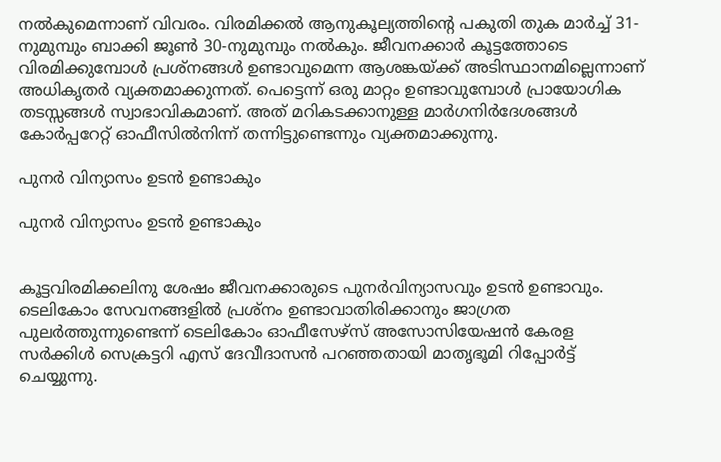നൽകുമെന്നാണ് വിവരം. വിരമിക്കൽ ആനുകൂല്യത്തിന്റെ പകുതി തുക മാർച്ച് 31-നുമുമ്പും ബാക്കി ജൂൺ 30-നുമുമ്പും നൽകും. ജീവനക്കാർ കൂട്ടത്തോടെ വിരമിക്കുമ്പോൾ പ്രശ്‌നങ്ങൾ ഉണ്ടാവുമെന്ന ആശങ്കയ്ക്ക് അടിസ്ഥാനമില്ലെന്നാണ് അധികൃതർ വ്യക്തമാക്കുന്നത്. പെട്ടെന്ന് ഒരു മാറ്റം ഉണ്ടാവുമ്പോൾ പ്രായോഗിക തടസ്സങ്ങൾ സ്വാഭാവികമാണ്. അത് മറികടക്കാനുള്ള മാർഗനിർദേശങ്ങൾ കോർപ്പറേറ്റ് ഓഫീസിൽനിന്ന്‌ തന്നിട്ടുണ്ടെന്നും വ്യക്തമാക്കുന്നു.

പുനർ വിന്യാസം ഉടൻ ഉണ്ടാകും

പുനർ വിന്യാസം ഉടൻ ഉണ്ടാകും


കൂട്ടവിരമിക്കലിനു ശേഷം ജീവനക്കാരുടെ പുനർവിന്യാസവും ഉടൻ ഉണ്ടാവും. ടെലികോം സേവനങ്ങളിൽ പ്രശ്‌നം ഉണ്ടാവാതിരിക്കാനും ജാഗ്രത പുലർത്തുന്നുണ്ടെന്ന് ടെലികോം ഓഫീസേഴ്‌സ് അസോസിയേഷൻ കേരള സർക്കിൾ സെക്രട്ടറി എസ് ദേവീദാസൻ പറഞ്ഞതായി മാതൃഭൂമി റിപ്പോർട്ട് ചെയ്യുന്നു.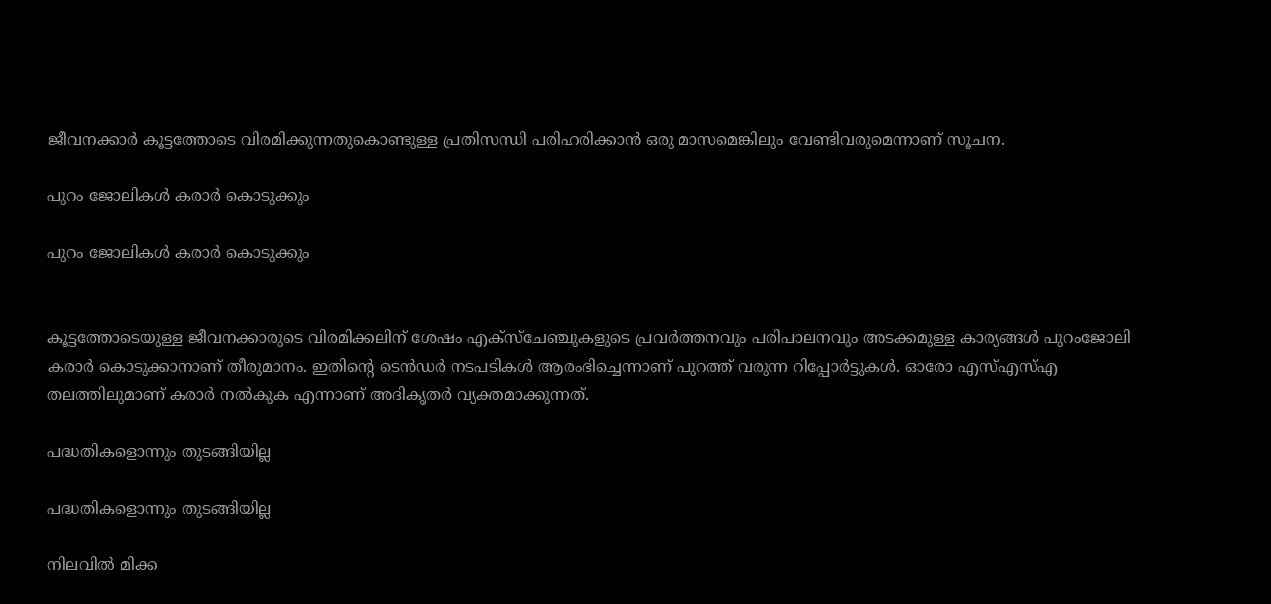ജീവനക്കാർ കൂട്ടത്തോടെ വിരമിക്കുന്നതുകൊണ്ടുള്ള പ്രതിസന്ധി പരിഹരിക്കാൻ ഒരു മാസമെങ്കിലും വേണ്ടിവരുമെന്നാണ് സൂചന.

പുറം ജോലികൾ കരാർ‌ കൊടുക്കും

പുറം ജോലികൾ കരാർ‌ കൊടുക്കും


കൂട്ടത്തോടെയുള്ള ജീവനക്കാരുടെ വിരമിക്കലിന് ശേഷം എക്സ്ചേഞ്ചുകളുടെ പ്രവർത്തനവും പരിപാലനവും അടക്കമുള്ള കാര്യങ്ങൾ പുറംജോലി കരാർ കൊടുക്കാനാണ് തീരുമാനം. ഇതിന്റെ ടെൻഡർ നടപടികൾ ആരംഭിച്ചെന്നാണ് പുറത്ത് വരുന്ന റിപ്പോർട്ടുകൾ. ഓരോ എസ്എസ്എ തലത്തിലുമാണ് കരാർ നൽകുക എന്നാണ് അദികൃതർ വ്യക്തമാക്കുന്നത്.

പദ്ധതികളൊന്നും തുടങ്ങിയില്ല

പദ്ധതികളൊന്നും തുടങ്ങിയില്ല

നിലവിൽ മിക്ക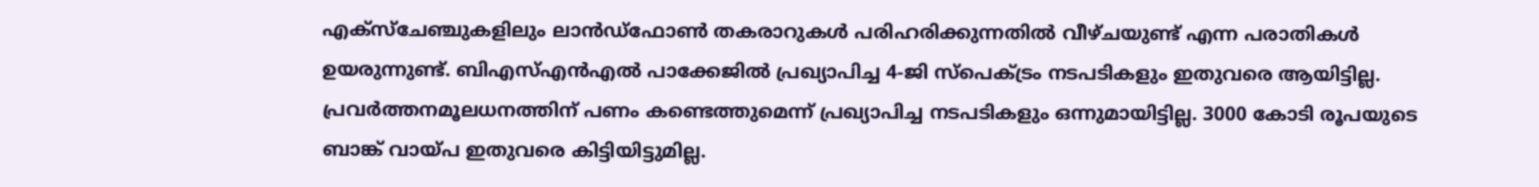എക്സ്ചേഞ്ചുകളിലും ലാൻഡ്ഫോൺ തകരാറുകൾ പരിഹരിക്കുന്നതിൽ വീഴ്ചയുണ്ട് എന്ന പരാതികൾ ഉയരുന്നുണ്ട്. ബിഎസ്എൻഎൽ പാക്കേജിൽ പ്രഖ്യാപിച്ച 4-ജി സ്‌പെക്‌ട്രം നടപടികളും ഇതുവരെ ആയിട്ടില്ല. പ്രവർത്തനമൂലധനത്തിന് പണം കണ്ടെത്തുമെന്ന് പ്രഖ്യാപിച്ച നടപടികളും ഒന്നുമായിട്ടില്ല. 3000 കോടി രൂപയുടെ ബാങ്ക് വായ്പ ഇതുവരെ കിട്ടിയിട്ടുമില്ല.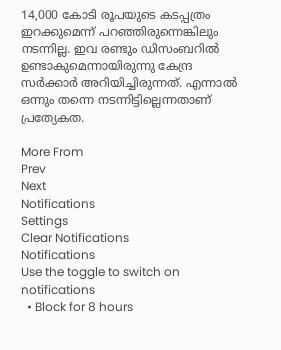14,000 കോടി രൂപയുടെ കടപ്പത്രം ഇറക്കുമെന്ന് പറഞ്ഞിരുന്നെങ്കിലും നടന്നില്ല. ഇവ രണ്ടും ഡിസംബറിൽ ഉണ്ടാകുമെന്നായിരുന്നു കേന്ദ്ര സർക്കാർ അറിയിച്ചിരുന്നത്. എന്നാൽ ഒന്നും തന്നെ നടന്നിട്ടില്ലെന്നതാണ് പ്രത്യേകത.

More From
Prev
Next
Notifications
Settings
Clear Notifications
Notifications
Use the toggle to switch on notifications
  • Block for 8 hours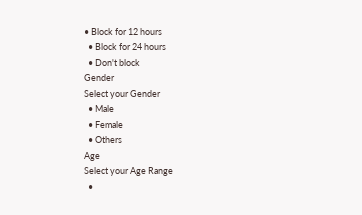• Block for 12 hours
  • Block for 24 hours
  • Don't block
Gender
Select your Gender
  • Male
  • Female
  • Others
Age
Select your Age Range
  •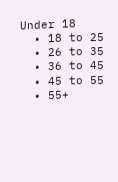Under 18
  • 18 to 25
  • 26 to 35
  • 36 to 45
  • 45 to 55
  • 55+